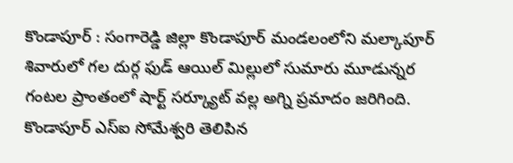కొండాపూర్ : సంగారెడ్డి జిల్లా కొండాపూర్ మండలంలోని మల్కాపూర్ శివారులో గల దుర్గ ఫుడ్ ఆయిల్ మిల్లులో సుమారు మూడున్నర గంటల ప్రాంతంలో షార్ట్ సర్క్యూట్ వల్ల అగ్ని ప్రమాదం జరిగింది. కొండాపూర్ ఎస్ఐ సోమేశ్వరి తెలిపిన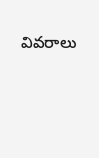వివరాలు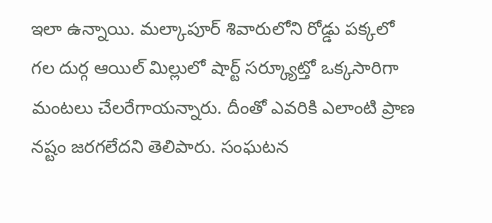ఇలా ఉన్నాయి. మల్కాపూర్ శివారులోని రోడ్డు పక్కలో గల దుర్గ ఆయిల్ మిల్లులో షార్ట్ సర్క్యూట్తో ఒక్కసారిగా మంటలు చేలరేగాయన్నారు. దీంతో ఎవరికి ఎలాంటి ప్రాణ నష్టం జరగలేదని తెలిపారు. సంఘటన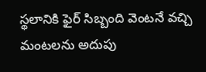స్థలానికి ఫైర్ సిబ్బంది వెంటనే వచ్చి మంటలను అదుపు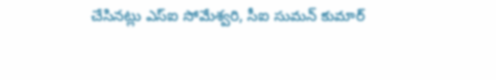చేసినట్లు ఎస్ఐ సోమేశ్వరి, సీఐ సుమన్ కుమార్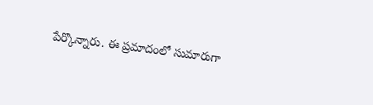పేర్కొన్నారు. ఈ ప్రమాదంలో సుమారుగా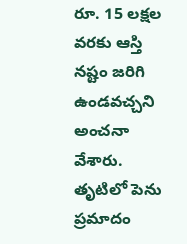రూ. 15 లక్షల వరకు ఆస్తి నష్టం జరిగి ఉండవచ్చని అంచనా వేశారు. తృటిలో పెను ప్రమాదం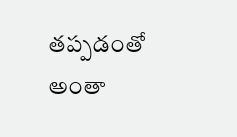తప్పడంతో అంతా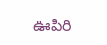ఊపిరి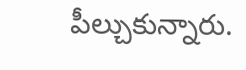పీల్చుకున్నారు.